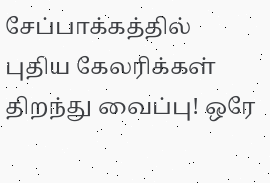சேப்பாக்கத்தில் புதிய கேலரிக்கள் திறந்து வைப்பு! ஒரே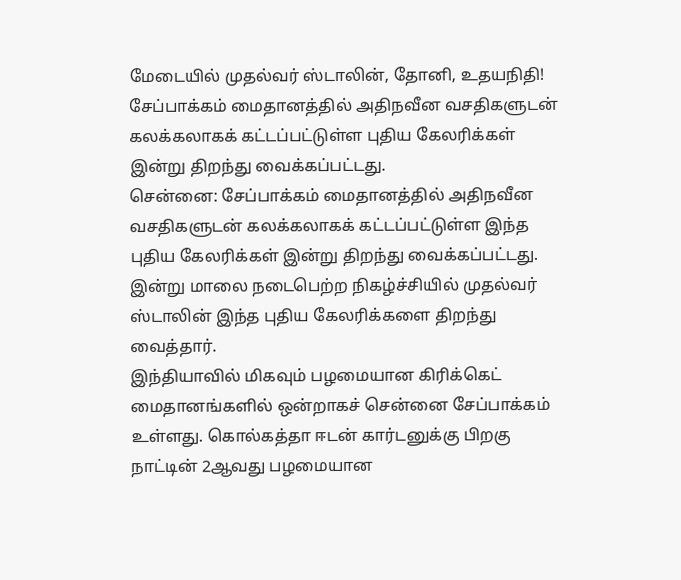மேடையில் முதல்வர் ஸ்டாலின், தோனி, உதயநிதி!
சேப்பாக்கம் மைதானத்தில் அதிநவீன வசதிகளுடன் கலக்கலாகக் கட்டப்பட்டுள்ள புதிய கேலரிக்கள் இன்று திறந்து வைக்கப்பட்டது.
சென்னை: சேப்பாக்கம் மைதானத்தில் அதிநவீன வசதிகளுடன் கலக்கலாகக் கட்டப்பட்டுள்ள இந்த புதிய கேலரிக்கள் இன்று திறந்து வைக்கப்பட்டது. இன்று மாலை நடைபெற்ற நிகழ்ச்சியில் முதல்வர் ஸ்டாலின் இந்த புதிய கேலரிக்களை திறந்து வைத்தார்.
இந்தியாவில் மிகவும் பழமையான கிரிக்கெட் மைதானங்களில் ஒன்றாகச் சென்னை சேப்பாக்கம் உள்ளது. கொல்கத்தா ஈடன் கார்டனுக்கு பிறகு நாட்டின் 2ஆவது பழமையான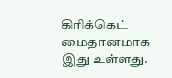கிரிக்கெட் மைதானமாக இது உள்ளது.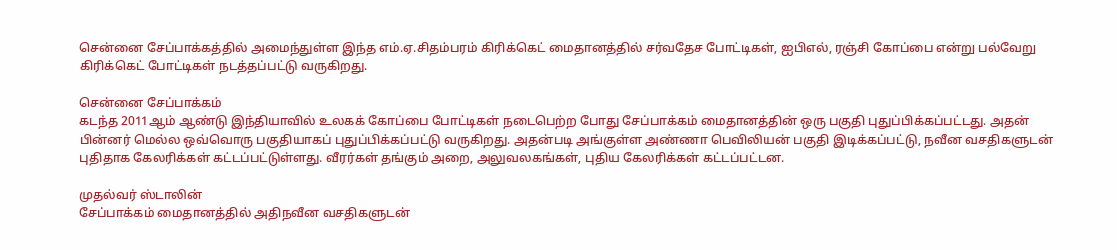சென்னை சேப்பாக்கத்தில் அமைந்துள்ள இந்த எம்.ஏ.சிதம்பரம் கிரிக்கெட் மைதானத்தில் சர்வதேச போட்டிகள், ஐபிஎல், ரஞ்சி கோப்பை என்று பல்வேறு கிரிக்கெட் போட்டிகள் நடத்தப்பட்டு வருகிறது.

சென்னை சேப்பாக்கம்
கடந்த 2011ஆம் ஆண்டு இந்தியாவில் உலகக் கோப்பை போட்டிகள் நடைபெற்ற போது சேப்பாக்கம் மைதானத்தின் ஒரு பகுதி புதுப்பிக்கப்பட்டது. அதன் பின்னர் மெல்ல ஒவ்வொரு பகுதியாகப் புதுப்பிக்கப்பட்டு வருகிறது. அதன்படி அங்குள்ள அண்ணா பெவிலியன் பகுதி இடிக்கப்பட்டு, நவீன வசதிகளுடன் புதிதாக கேலரிக்கள் கட்டப்பட்டுள்ளது. வீரர்கள் தங்கும் அறை, அலுவலகங்கள், புதிய கேலரிக்கள் கட்டப்பட்டன.

முதல்வர் ஸ்டாலின்
சேப்பாக்கம் மைதானத்தில் அதிநவீன வசதிகளுடன்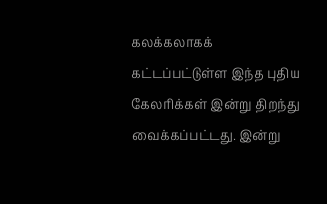கலக்கலாகக் கட்டப்பட்டுள்ள இந்த புதிய கேலரிக்கள் இன்று திறந்து வைக்கப்பட்டது. இன்று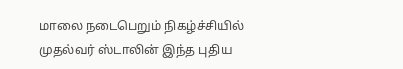மாலை நடைபெறும் நிகழ்ச்சியில் முதல்வர் ஸ்டாலின் இந்த புதிய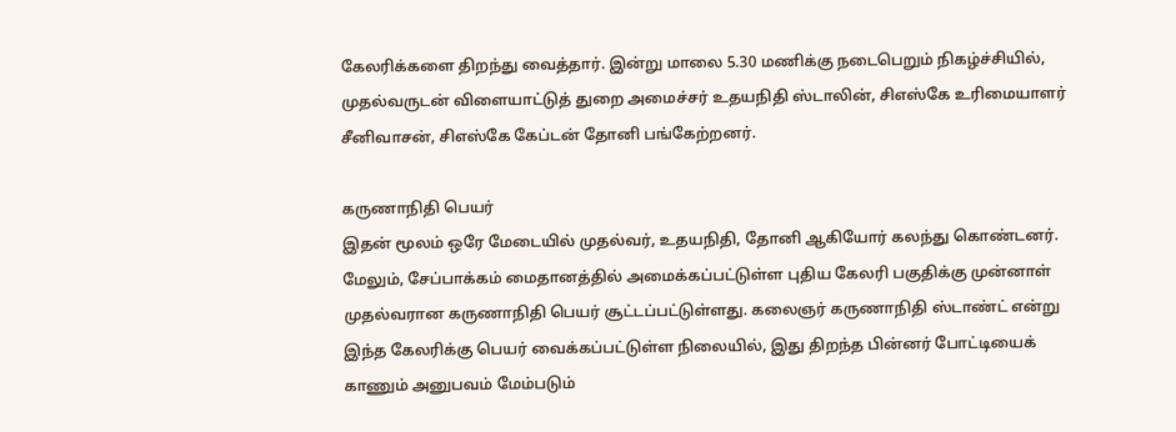கேலரிக்களை திறந்து வைத்தார். இன்று மாலை 5.30 மணிக்கு நடைபெறும் நிகழ்ச்சியில், முதல்வருடன் விளையாட்டுத் துறை அமைச்சர் உதயநிதி ஸ்டாலின், சிஎஸ்கே உரிமையாளர் சீனிவாசன், சிஎஸ்கே கேப்டன் தோனி பங்கேற்றனர்.

கருணாநிதி பெயர்
இதன் மூலம் ஒரே மேடையில் முதல்வர், உதயநிதி, தோனி ஆகியோர் கலந்து கொண்டனர். மேலும், சேப்பாக்கம் மைதானத்தில் அமைக்கப்பட்டுள்ள புதிய கேலரி பகுதிக்கு முன்னாள் முதல்வரான கருணாநிதி பெயர் சூட்டப்பட்டுள்ளது. கலைஞர் கருணாநிதி ஸ்டாண்ட் என்று இந்த கேலரிக்கு பெயர் வைக்கப்பட்டுள்ள நிலையில், இது திறந்த பின்னர் போட்டியைக் காணும் அனுபவம் மேம்படும்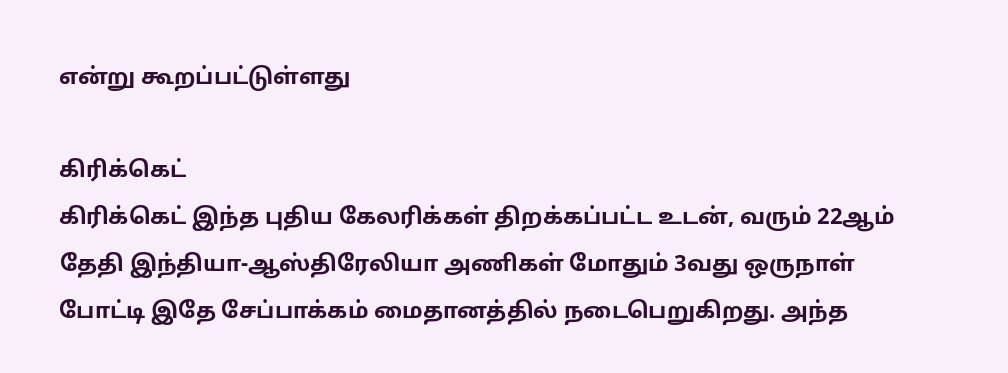என்று கூறப்பட்டுள்ளது

கிரிக்கெட்
கிரிக்கெட் இந்த புதிய கேலரிக்கள் திறக்கப்பட்ட உடன், வரும் 22ஆம் தேதி இந்தியா-ஆஸ்திரேலியா அணிகள் மோதும் 3வது ஒருநாள் போட்டி இதே சேப்பாக்கம் மைதானத்தில் நடைபெறுகிறது. அந்த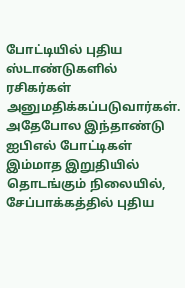போட்டியில் புதிய ஸ்டாண்டுகளில் ரசிகர்கள் அனுமதிக்கப்படுவார்கள். அதேபோல இந்தாண்டு ஐபிஎல் போட்டிகள் இம்மாத இறுதியில் தொடங்கும் நிலையில், சேப்பாக்கத்தில் புதிய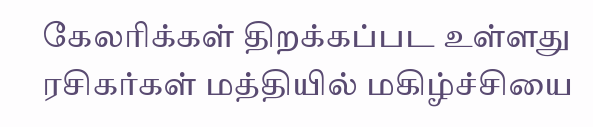கேலரிக்கள் திறக்கப்பட உள்ளது ரசிகர்கள் மத்தியில் மகிழ்ச்சியை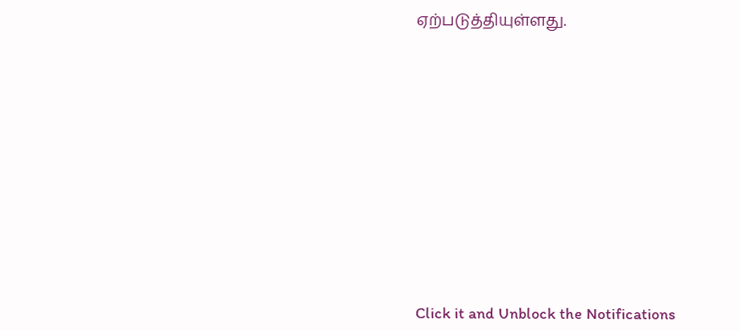ஏற்படுத்தியுள்ளது.












Click it and Unblock the Notifications